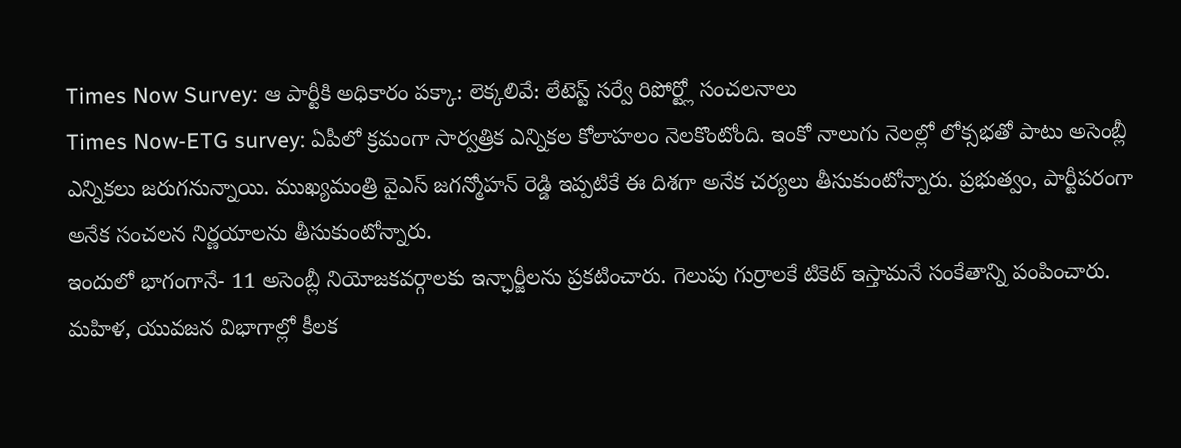Times Now Survey: ఆ పార్టీకి అధికారం పక్కా: లెక్కలివే: లేటెస్ట్ సర్వే రిపోర్ట్లో సంచలనాలు
Times Now-ETG survey: ఏపీలో క్రమంగా సార్వత్రిక ఎన్నికల కోలాహలం నెలకొంటోంది. ఇంకో నాలుగు నెలల్లో లోక్సభతో పాటు అసెంబ్లీ ఎన్నికలు జరుగనున్నాయి. ముఖ్యమంత్రి వైఎస్ జగన్మోహన్ రెడ్డి ఇప్పటికే ఈ దిశగా అనేక చర్యలు తీసుకుంటోన్నారు. ప్రభుత్వం, పార్టీపరంగా అనేక సంచలన నిర్ణయాలను తీసుకుంటోన్నారు.
ఇందులో భాగంగానే- 11 అసెంబ్లీ నియోజకవర్గాలకు ఇన్ఛార్జీలను ప్రకటించారు. గెలుపు గుర్రాలకే టికెట్ ఇస్తామనే సంకేతాన్ని పంపించారు. మహిళ, యువజన విభాగాల్లో కీలక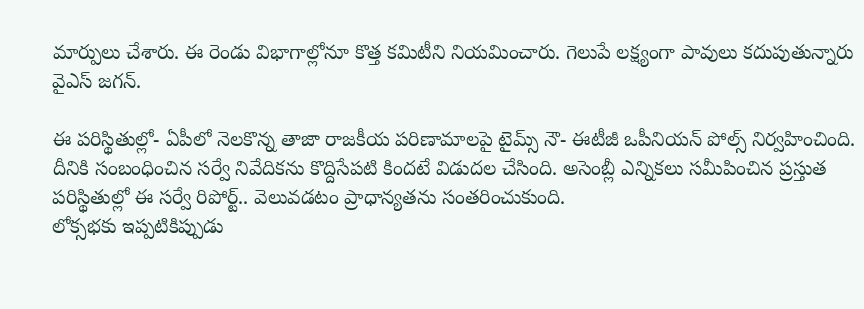మార్పులు చేశారు. ఈ రెండు విభాగాల్లోనూ కొత్త కమిటీని నియమించారు. గెలుపే లక్ష్యంగా పావులు కదుపుతున్నారు వైఎస్ జగన్.

ఈ పరిస్థితుల్లో- ఏపీలో నెలకొన్న తాజా రాజకీయ పరిణామాలపై టైమ్స్ నౌ- ఈటీజీ ఒపీనియన్ పోల్స్ నిర్వహించింది. దీనికి సంబంధించిన సర్వే నివేదికను కొద్దిసేపటి కిందటే విడుదల చేసింది. అసెంబ్లీ ఎన్నికలు సమీపించిన ప్రస్తుత పరిస్థితుల్లో ఈ సర్వే రిపోర్ట్.. వెలువడటం ప్రాధాన్యతను సంతరించుకుంది.
లోక్సభకు ఇప్పటికిప్పుడు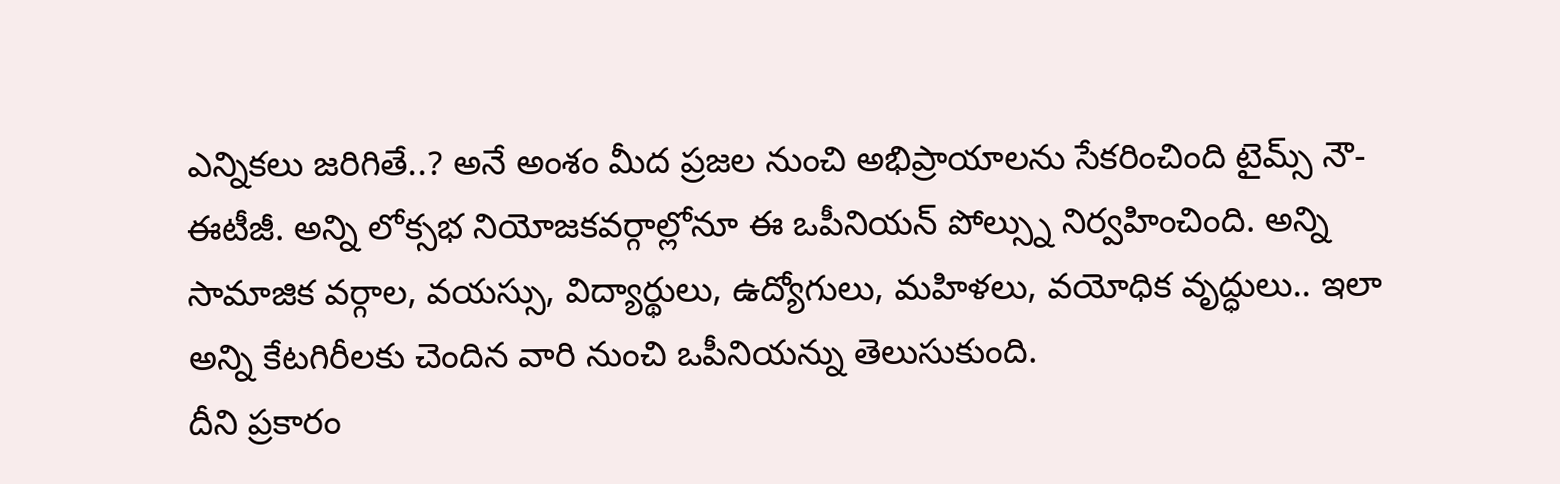ఎన్నికలు జరిగితే..? అనే అంశం మీద ప్రజల నుంచి అభిప్రాయాలను సేకరించింది టైమ్స్ నౌ- ఈటీజీ. అన్ని లోక్సభ నియోజకవర్గాల్లోనూ ఈ ఒపీనియన్ పోల్స్ను నిర్వహించింది. అన్ని సామాజిక వర్గాల, వయస్సు, విద్యార్థులు, ఉద్యోగులు, మహిళలు, వయోధిక వృద్ధులు.. ఇలా అన్ని కేటగిరీలకు చెందిన వారి నుంచి ఒపీనియన్ను తెలుసుకుంది.
దీని ప్రకారం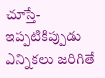చూస్తే- ఇప్పటికిప్పుడు ఎన్నికలు జరిగితే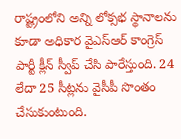రాష్ట్రంలోని అన్ని లోక్సభ స్థానాలను కూడా అధికార వైఎస్ఆర్ కాంగ్రెస్ పార్టీ క్లీన్ స్వీప్ చేసి పారేస్తుంది. 24 లేదా 25 సీట్లను వైసీపీ సొంతం చేసుకుంటుంది.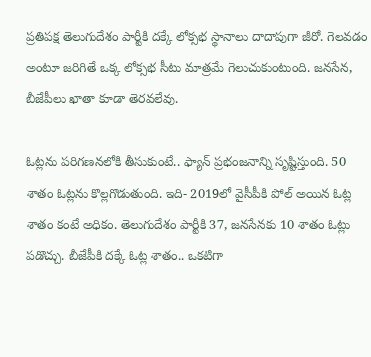ప్రతిపక్ష తెలుగుదేశం పార్టీకి దక్కే లోక్సభ స్థానాలు దాదాపుగా జీరో. గెలవడం అంటూ జరిగితే ఒక్క లోక్సభ సీటు మాత్రమే గెలుచుకుంటుంది. జనసేన, బీజేపీలు ఖాతా కూడా తెరవలేవు.

ఓట్లను పరిగణనలోకి తీసుకుంటే.. ఫ్యాన్ ప్రభంజనాన్ని సృష్టిస్తుంది. 50 శాతం ఓట్లను కొల్లగొడుతుంది. ఇది- 2019లో వైసీపీకి పోల్ అయిన ఓట్ల శాతం కంటే అధికం. తెలుగుదేశం పార్టీకి 37, జనసేనకు 10 శాతం ఓట్లు పడొచ్చు. బీజేపీకి దక్కే ఓట్ల శాతం.. ఒకటిగా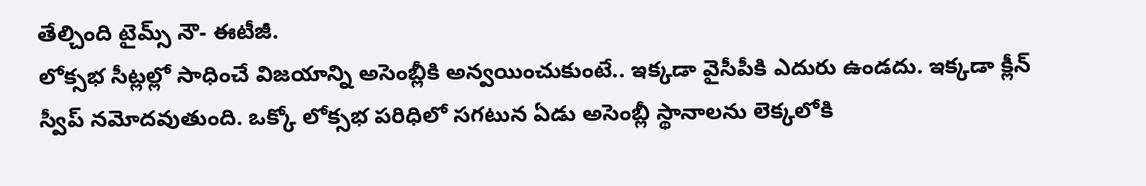తేల్చింది టైమ్స్ నౌ- ఈటీజీ.
లోక్సభ సీట్లల్లో సాధించే విజయాన్ని అసెంబ్లీకి అన్వయించుకుంటే.. ఇక్కడా వైసీపీకి ఎదురు ఉండదు. ఇక్కడా క్లీన్ స్వీప్ నమోదవుతుంది. ఒక్కో లోక్సభ పరిధిలో సగటున ఏడు అసెంబ్లీ స్థానాలను లెక్కలోకి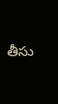తీసు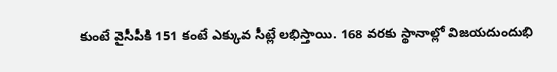కుంటే వైసీపీకి 151 కంటే ఎక్కువ సీట్లే లభిస్తాయి. 168 వరకు స్థానాల్లో విజయదుందుభి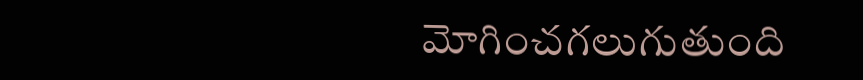మోగించగలుగుతుంది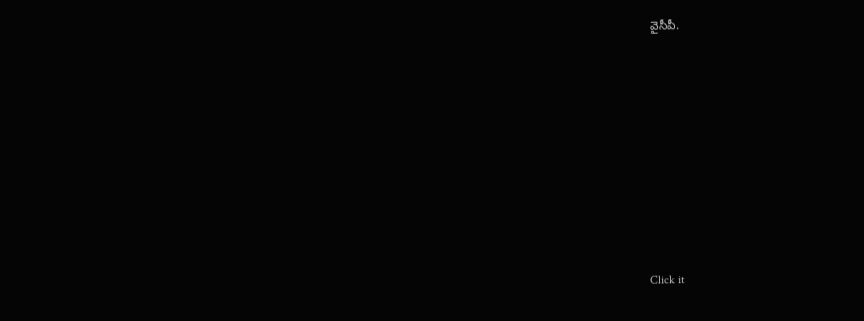వైసీపీ.












Click it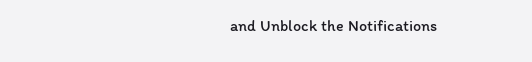and Unblock the Notifications